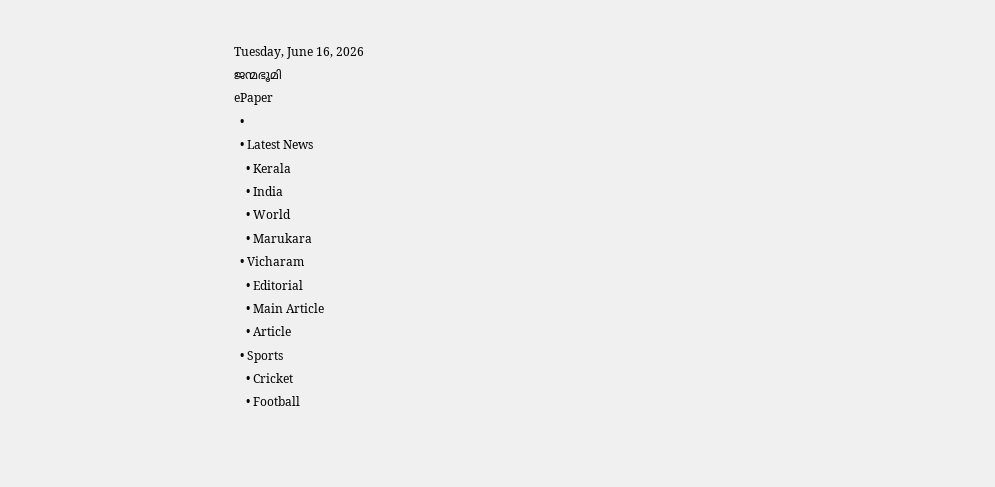Tuesday, June 16, 2026
ജന്മഭൂമി
ePaper
  •
  • Latest News
    • Kerala
    • India
    • World
    • Marukara
  • Vicharam
    • Editorial
    • Main Article
    • Article
  • Sports
    • Cricket
    • Football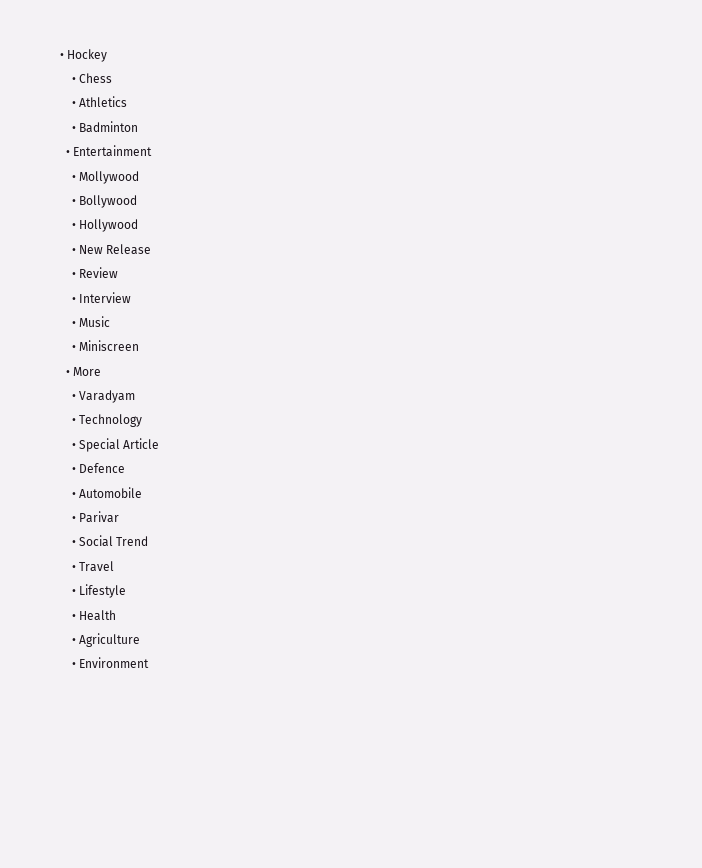• Hockey
    • Chess
    • Athletics
    • Badminton
  • Entertainment
    • Mollywood
    • Bollywood
    • Hollywood
    • New Release
    • Review
    • Interview
    • Music
    • Miniscreen
  • More
    • Varadyam
    • Technology
    • Special Article
    • Defence
    • Automobile
    • Parivar
    • Social Trend
    • Travel
    • Lifestyle
    • Health
    • Agriculture
    • Environment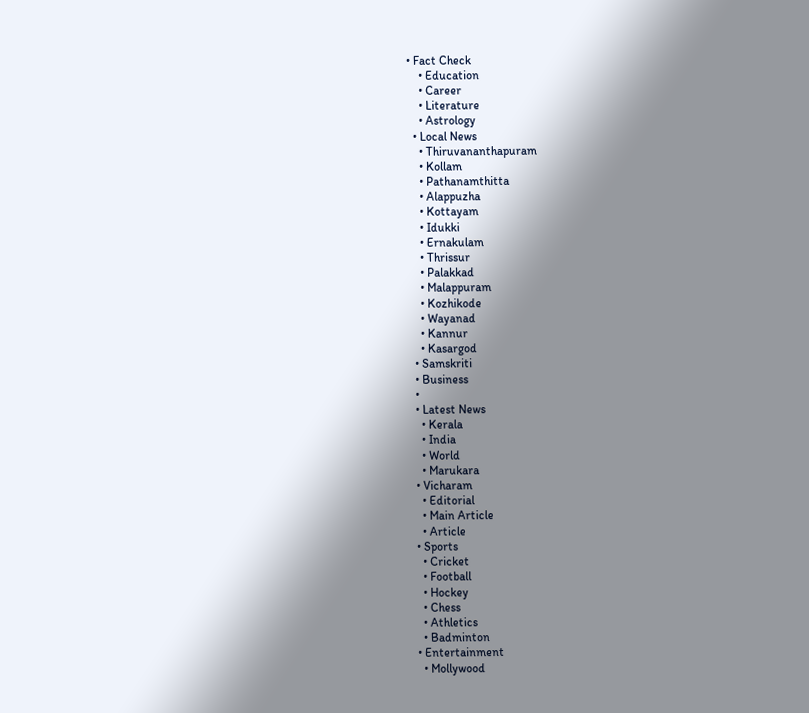• Fact Check
    • Education
    • Career
    • Literature
    • Astrology
  • Local News
    • Thiruvananthapuram
    • Kollam
    • Pathanamthitta
    • Alappuzha
    • Kottayam
    • Idukki
    • Ernakulam
    • Thrissur
    • Palakkad
    • Malappuram
    • Kozhikode
    • Wayanad
    • Kannur
    • Kasargod
  • Samskriti
  • Business
  •
  • Latest News
    • Kerala
    • India
    • World
    • Marukara
  • Vicharam
    • Editorial
    • Main Article
    • Article
  • Sports
    • Cricket
    • Football
    • Hockey
    • Chess
    • Athletics
    • Badminton
  • Entertainment
    • Mollywood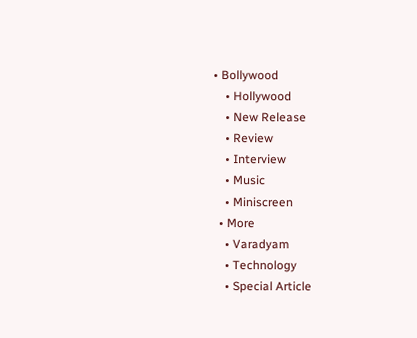• Bollywood
    • Hollywood
    • New Release
    • Review
    • Interview
    • Music
    • Miniscreen
  • More
    • Varadyam
    • Technology
    • Special Article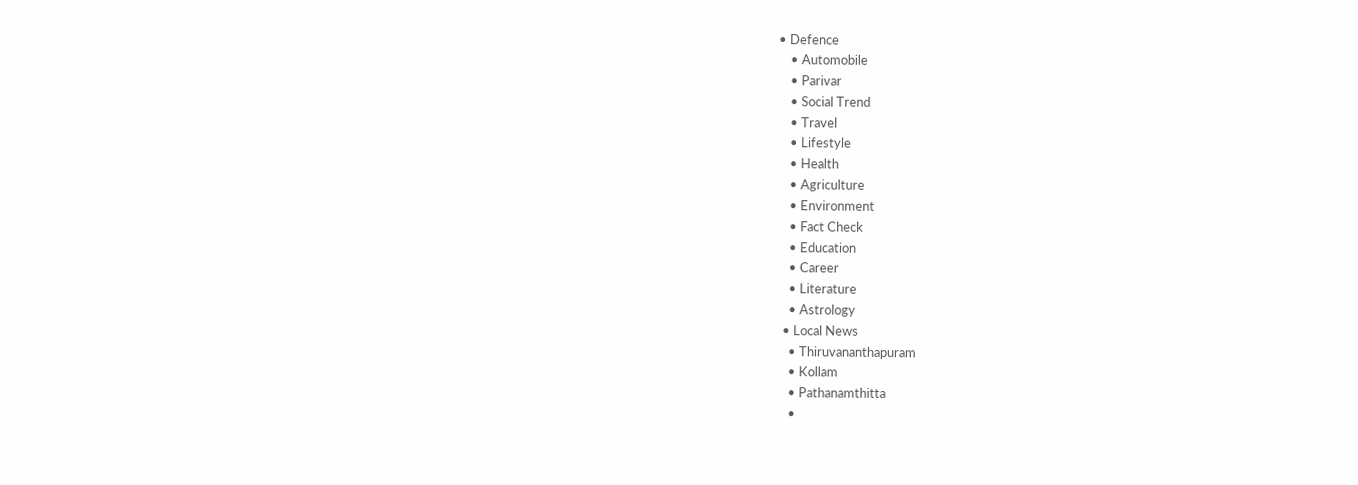• Defence
    • Automobile
    • Parivar
    • Social Trend
    • Travel
    • Lifestyle
    • Health
    • Agriculture
    • Environment
    • Fact Check
    • Education
    • Career
    • Literature
    • Astrology
  • Local News
    • Thiruvananthapuram
    • Kollam
    • Pathanamthitta
    •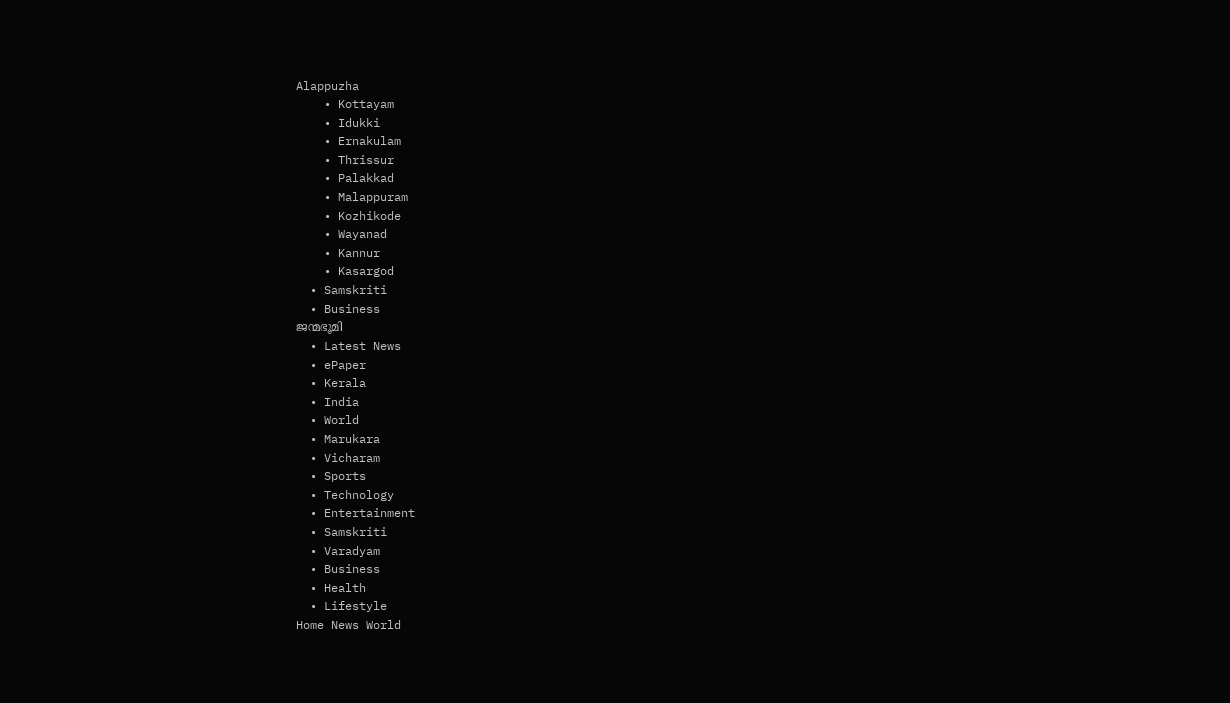Alappuzha
    • Kottayam
    • Idukki
    • Ernakulam
    • Thrissur
    • Palakkad
    • Malappuram
    • Kozhikode
    • Wayanad
    • Kannur
    • Kasargod
  • Samskriti
  • Business
ജന്മഭൂമി
  • Latest News
  • ePaper
  • Kerala
  • India
  • World
  • Marukara
  • Vicharam
  • Sports
  • Technology
  • Entertainment
  • Samskriti
  • Varadyam
  • Business
  • Health
  • Lifestyle
Home News World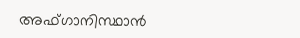അഫ്ഗാനിസ്ഥാന്‍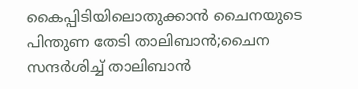കൈപ്പിടിയിലൊതുക്കാന്‍ ചൈനയുടെ പിന്തുണ തേടി താലിബാന്‍;ചൈന സന്ദര്‍ശിച്ച് താലിബാന്‍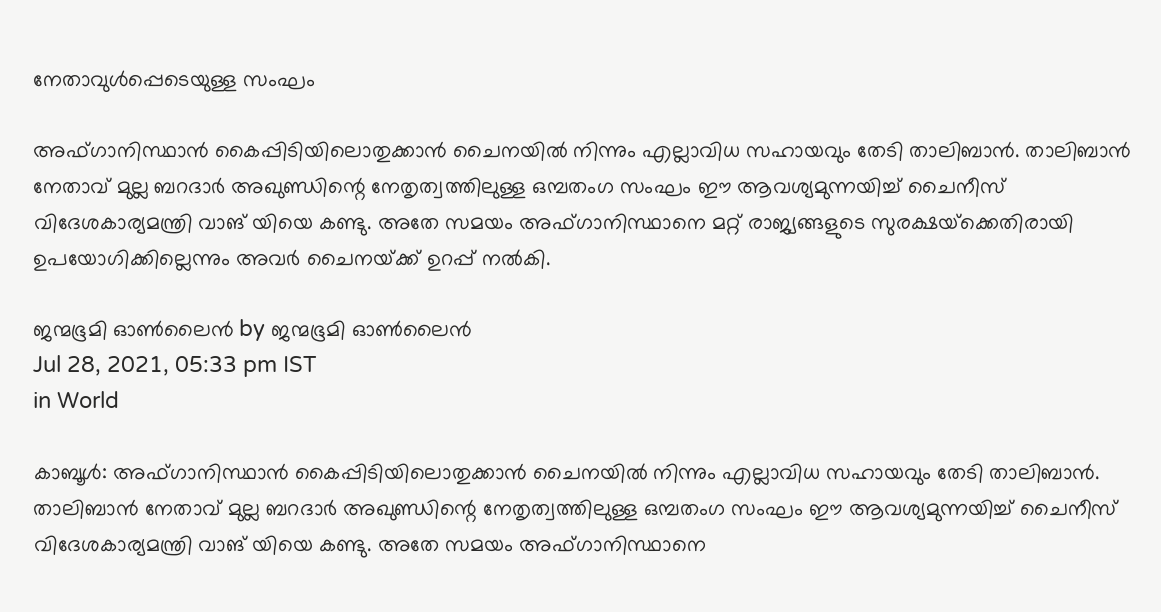നേതാവുള്‍പ്പെടെയുള്ള സംഘം

അഫ്ഗാനിസ്ഥാന്‍ കൈപ്പിടിയിലൊതുക്കാന്‍ ചൈനയില്‍ നിന്നും എല്ലാവിധ സഹായവും തേടി താലിബാന്‍. താലിബാന്‍ നേതാവ് മുല്ല ബറദാര്‍ അഖുണ്ഡിന്റെ നേതൃത്വത്തിലുള്ള ഒമ്പതംഗ സംഘം ഈ ആവശ്യമുന്നയിച്ച് ചൈനീസ് വിദേശകാര്യമന്ത്രി വാങ് യിയെ കണ്ടു. അതേ സമയം അഫ്ഗാനിസ്ഥാനെ മറ്റ് രാജ്യങ്ങളുടെ സുരക്ഷയ്‌ക്കെതിരായി ഉപയോഗിക്കില്ലെന്നും അവര്‍ ചൈനയ്‌ക്ക് ഉറപ്പ് നല്‍കി.

ജന്മഭൂമി ഓണ്‍ലൈന്‍ by ജന്മഭൂമി ഓണ്‍ലൈന്‍
Jul 28, 2021, 05:33 pm IST
in World

കാബൂള്‍: അഫ്ഗാനിസ്ഥാന്‍ കൈപ്പിടിയിലൊതുക്കാന്‍ ചൈനയില്‍ നിന്നും എല്ലാവിധ സഹായവും തേടി താലിബാന്‍. താലിബാന്‍ നേതാവ് മുല്ല ബറദാര്‍ അഖുണ്ഡിന്റെ നേതൃത്വത്തിലുള്ള ഒമ്പതംഗ സംഘം ഈ ആവശ്യമുന്നയിച്ച് ചൈനീസ് വിദേശകാര്യമന്ത്രി വാങ് യിയെ കണ്ടു. അതേ സമയം അഫ്ഗാനിസ്ഥാനെ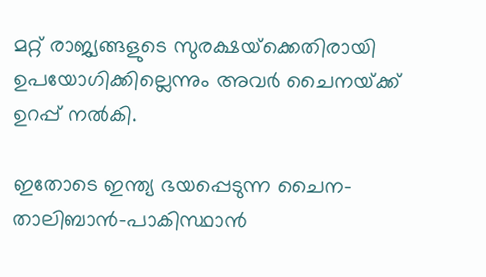മറ്റ് രാജ്യങ്ങളുടെ സുരക്ഷയ്‌ക്കെതിരായി ഉപയോഗിക്കില്ലെന്നും അവര്‍ ചൈനയ്‌ക്ക് ഉറപ്പ് നല്‍കി.

ഇതോടെ ഇന്ത്യ ഭയപ്പെടുന്ന ചൈന-താലിബാന്‍-പാകിസ്ഥാന്‍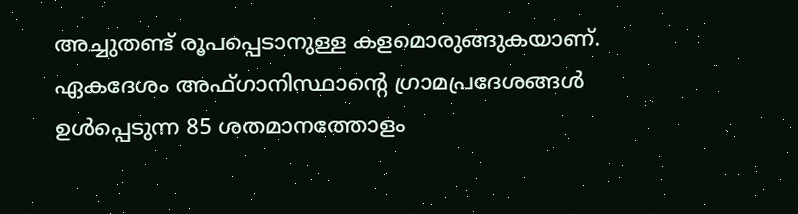അച്ചുതണ്ട് രൂപപ്പെടാനുള്ള കളമൊരുങ്ങുകയാണ്. ഏകദേശം അഫ്ഗാനിസ്ഥാന്റെ ഗ്രാമപ്രദേശങ്ങള്‍ ഉള്‍പ്പെടുന്ന 85 ശതമാനത്തോളം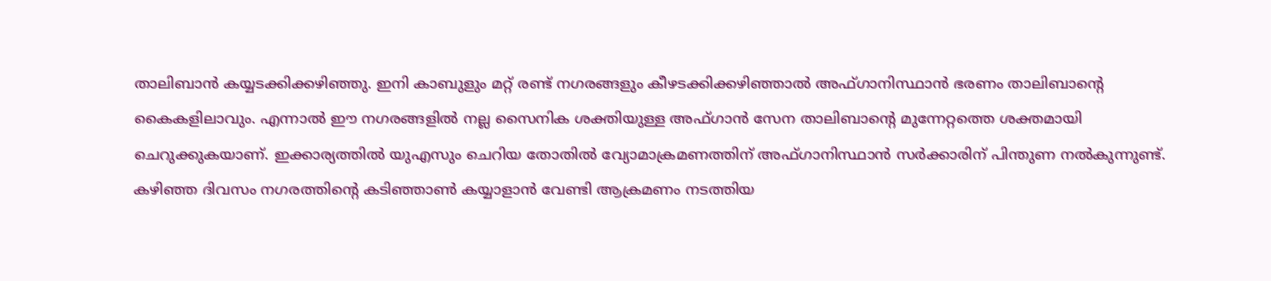താലിബാന്‍ കയ്യടക്കിക്കഴിഞ്ഞു. ഇനി കാബുളും മറ്റ് രണ്ട് നഗരങ്ങളും കീഴടക്കിക്കഴിഞ്ഞാല്‍ അഫ്ഗാനിസ്ഥാന്‍ ഭരണം താലിബാന്റെ കൈകളിലാവും. എന്നാല്‍ ഈ നഗരങ്ങളില്‍ നല്ല സൈനിക ശക്തിയുള്ള അഫ്ഗാന്‍ സേന താലിബാന്റെ മുന്നേറ്റത്തെ ശക്തമായി ചെറുക്കുകയാണ്. ഇക്കാര്യത്തില്‍ യുഎസും ചെറിയ തോതില്‍ വ്യോമാക്രമണത്തിന് അഫ്ഗാനിസ്ഥാന്‍ സര്‍ക്കാരിന് പിന്തുണ നല്‍കുന്നുണ്ട്. കഴിഞ്ഞ ദിവസം നഗരത്തിന്റെ കടിഞ്ഞാണ്‍ കയ്യാളാന്‍ വേണ്ടി ആക്രമണം നടത്തിയ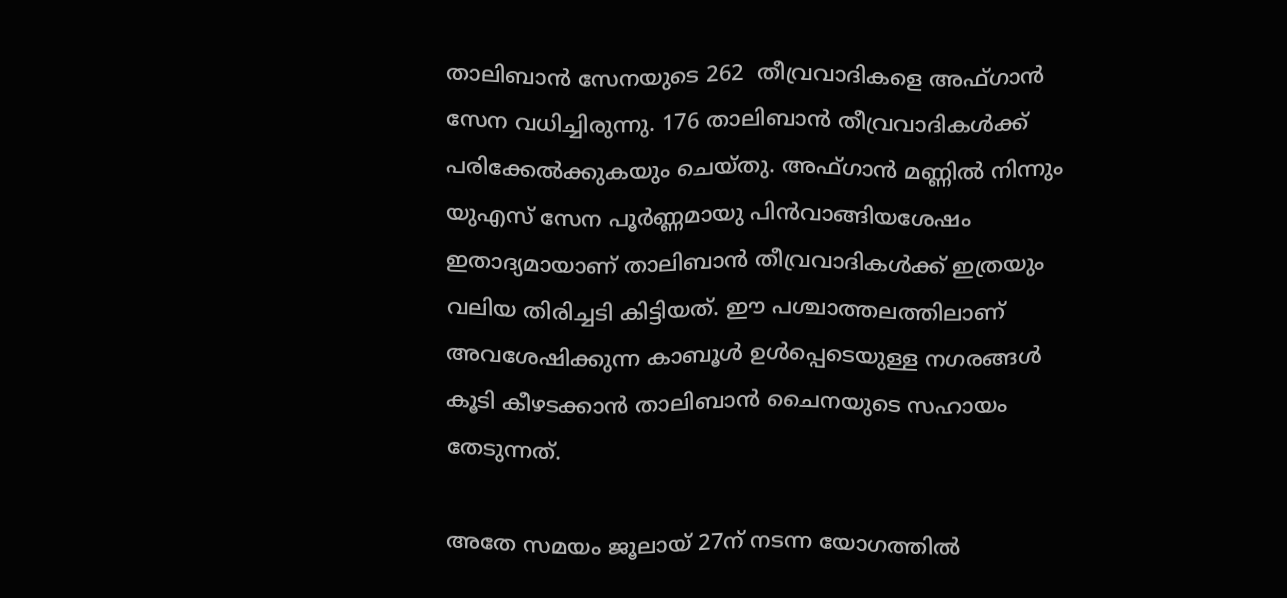താലിബാന്‍ സേനയുടെ 262  തീവ്രവാദികളെ അഫ്ഗാന്‍ സേന വധിച്ചിരുന്നു. 176 താലിബാന്‍ തീവ്രവാദികള്‍ക്ക് പരിക്കേല്‍ക്കുകയും ചെയ്തു. അഫ്ഗാന്‍ മണ്ണില്‍ നിന്നും യുഎസ് സേന പൂര്‍ണ്ണമായു പിന്‍വാങ്ങിയശേഷം ഇതാദ്യമായാണ് താലിബാന്‍ തീവ്രവാദികള്‍ക്ക് ഇത്രയും വലിയ തിരിച്ചടി കിട്ടിയത്. ഈ പശ്ചാത്തലത്തിലാണ് അവശേഷിക്കുന്ന കാബൂള്‍ ഉള്‍പ്പെടെയുള്ള നഗരങ്ങള്‍ കൂടി കീഴടക്കാന്‍ താലിബാന്‍ ചൈനയുടെ സഹായം തേടുന്നത്.

അതേ സമയം ജൂലായ് 27ന് നടന്ന യോഗത്തില്‍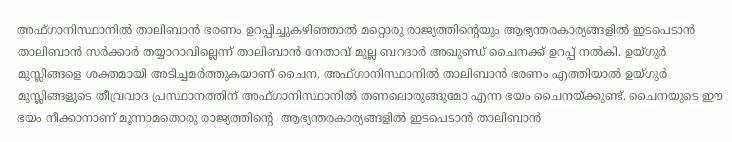അഫ്ഗാനിസ്ഥാനില്‍ താലിബാന്‍ ഭരണം ഉറപ്പിച്ചുകഴിഞ്ഞാല്‍ മറ്റൊരു രാജ്യത്തിന്റെയും ആഭ്യന്തരകാര്യങ്ങളില്‍ ഇടപെടാന്‍ താലിബാന്‍ സര്‍ക്കാര്‍ തയ്യാറാവില്ലെന്ന് താലിബാന്‍ നേതാവ് മുല്ല ബറദാര്‍ അഖുണ്ഡ് ചൈനക്ക് ഉറപ്പ് നല്‍കി. ഉയ്ഗുര്‍ മുസ്ലിങ്ങളെ ശക്തമായി അടിച്ചമര്‍ത്തുകയാണ് ചൈന. അഫ്ഗാനിസ്ഥാനില്‍ താലിബാന്‍ ഭരണം എത്തിയാല്‍ ഉയ്ഗുര്‍ മുസ്ലിങ്ങളുടെ തീവ്രവാദ പ്രസ്ഥാനത്തിന് അഫ്ഗാനിസ്ഥാനില്‍ തണലൊരുങ്ങുമോ എന്ന ഭയം ചൈനയ്‌ക്കുണ്ട്. ചൈനയുടെ ഈ ഭയം നീക്കാനാണ് മൂന്നാമതൊരു രാജ്യത്തിന്റെ  ആഭ്യന്തരകാര്യങ്ങളില്‍ ഇടപെടാന്‍ താലിബാന്‍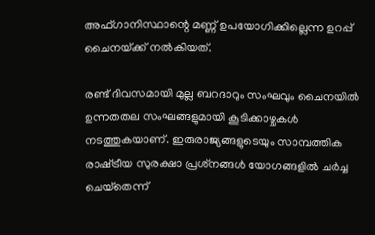അഫ്ഗാനിസ്ഥാന്റെ മണ്ണ് ഉപയോഗിക്കില്ലെന്ന ഉറപ്പ് ചൈനയ്‌ക്ക് നല്‍കിയത്.

രണ്ട് ദിവസമായി മുല്ല ബറദാറും സംഘവും ചൈനയില്‍ ഉന്നതതല സംഘങ്ങളുമായി കൂടിക്കാഴ്ചകള്‍ നടത്തുകയാണ്. ഇരുരാജ്യങ്ങളുടെയും സാമ്പത്തിക രാഷ്‌ട്രീയ സുരക്ഷാ പ്രശ്‌നങ്ങള്‍ യോഗങ്ങളില്‍ ചര്‍ച്ച ചെയ്‌തെന്ന്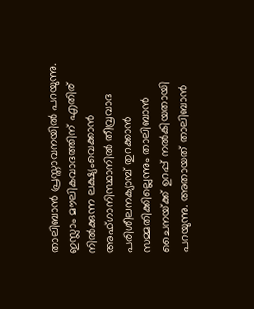താലിബാന്‍ പ്രസ്താവനയില്‍ പറയുന്നു. ഇസ്ലാം മൗലികവാദത്തിന് എതിര് നില്‍ക്കുന്ന ലക്ഷ്യംവെക്കാന്‍ അഫ്ഗാനിസ്ഥാനില്‍ തീവ്രവാദ പരിശീലനക്യാമ്പ് തുറക്കാന്‍ സമ്മതിക്കില്ലെന്നും താലിബാന്‍ ചൈനയ്‌ക്ക് ഉറപ്പ് നല്‍കിയതായി പറയുന്നു. അതായത് താലിബാന്‍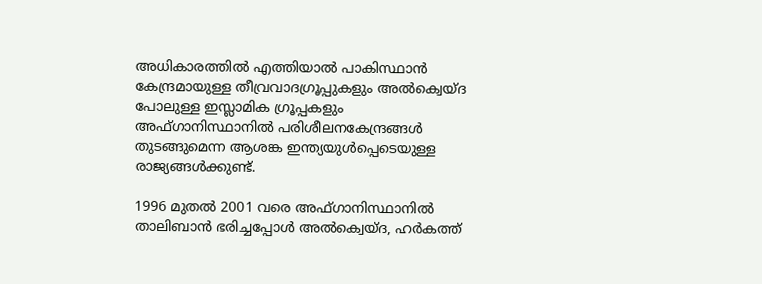അധികാരത്തില്‍ എത്തിയാല്‍ പാകിസ്ഥാന്‍ കേന്ദ്രമായുള്ള തീവ്രവാദഗ്രൂപ്പുകളും അല്‍ക്വെയ്ദ പോലുള്ള ഇസ്ലാമിക ഗ്രൂപ്പകളും അഫ്ഗാനിസ്ഥാനില്‍ പരിശീലനകേന്ദ്രങ്ങള്‍ തുടങ്ങുമെന്ന ആശങ്ക ഇന്ത്യയുള്‍പ്പെടെയുള്ള രാജ്യങ്ങള്‍ക്കുണ്ട്.

1996 മുതല്‍ 2001 വരെ അഫ്ഗാനിസ്ഥാനില്‍ താലിബാന്‍ ഭരിച്ചപ്പോള്‍ അല്‍ക്വെയ്ദ, ഹര്‍കത്ത്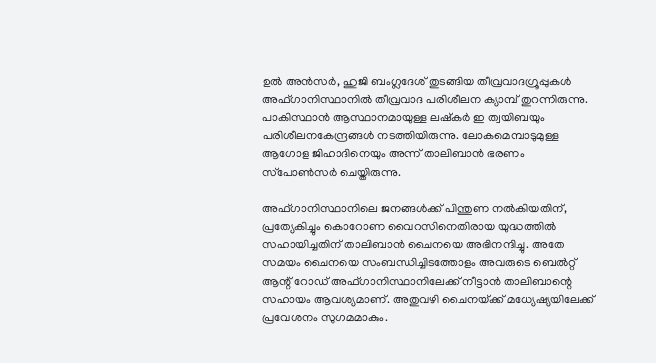ഉല്‍ അന്‍സര്‍, ഹുജി ബംഗ്ലദേശ് തുടങ്ങിയ തീവ്രവാദഗ്രൂപ്പുകള്‍ അഫ്ഗാനിസ്ഥാനില്‍ തീവ്രവാദ പരിശീലന ക്യാമ്പ് തുറന്നിരുന്നു. പാകിസ്ഥാന്‍ ആസ്ഥാനമായുള്ള ലഷ്‌കര്‍ ഇ ത്വയിബയും പരിശീലനകേന്ദ്രങ്ങള്‍ നടത്തിയിരുന്നു. ലോകമെമ്പാടുമുള്ള ആഗോള ജിഹാദിനെയും അന്ന് താലിബാന്‍ ഭരണം സ്‌പോണ്‍സര്‍ ചെയ്തിരുന്നു.

അഫ്ഗാനിസ്ഥാനിലെ ജനങ്ങള്‍ക്ക് പിന്തുണ നല്‍കിയതിന്, പ്രത്യേകിച്ചും കൊറോണ വൈറസിനെതിരായ യുദ്ധത്തില്‍ സഹായിച്ചതിന് താലിബാന്‍ ചൈനയെ അഭിനന്ദിച്ചു. അതേ സമയം ചൈനയെ സംബന്ധിച്ചിടത്തോളം അവരുടെ ബെല്‍റ്റ് ആന്റ് റോഡ് അഫ്ഗാനിസ്ഥാനിലേക്ക് നീട്ടാന്‍ താലിബാന്റെ സഹായം ആവശ്യമാണ്. അതുവഴി ചൈനയ്‌ക്ക് മധ്യേഷ്യയിലേക്ക് പ്രവേശനം സുഗമമാകും.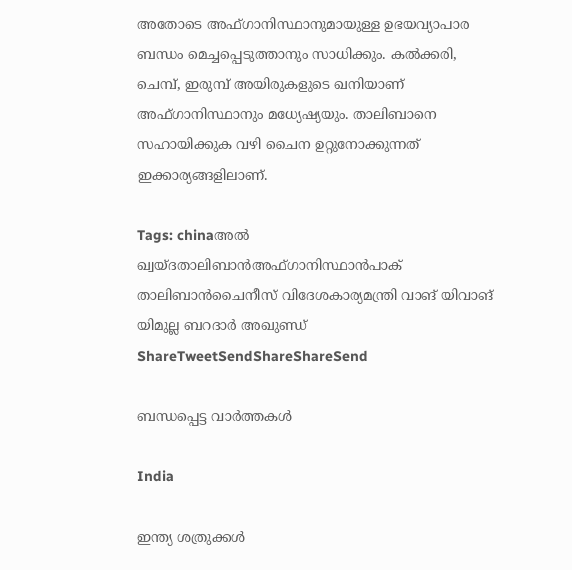അതോടെ അഫ്ഗാനിസ്ഥാനുമായുള്ള ഉഭയവ്യാപാര ബന്ധം മെച്ചപ്പെടുത്താനും സാധിക്കും. കല്‍ക്കരി, ചെമ്പ്, ഇരുമ്പ് അയിരുകളുടെ ഖനിയാണ് അഫ്ഗാനിസ്ഥാനും മധ്യേഷ്യയും. താലിബാനെ സഹായിക്കുക വഴി ചൈന ഉറ്റുനോക്കുന്നത് ഇക്കാര്യങ്ങളിലാണ്.

Tags: chinaഅല്‍ ഖ്വയ്ദതാലിബാന്‍അഫ്ഗാനിസ്ഥാന്‍പാക് താലിബാന്‍ചൈനീസ് വിദേശകാര്യമന്ത്രി വാങ് യിവാങ് യിമുല്ല ബറദാര്‍ അഖുണ്ഡ്
ShareTweetSendShareShareSend

ബന്ധപ്പെട്ട വാര്‍ത്തകള്‍

India

ഇന്ത്യ ശത്രുക്കള്‍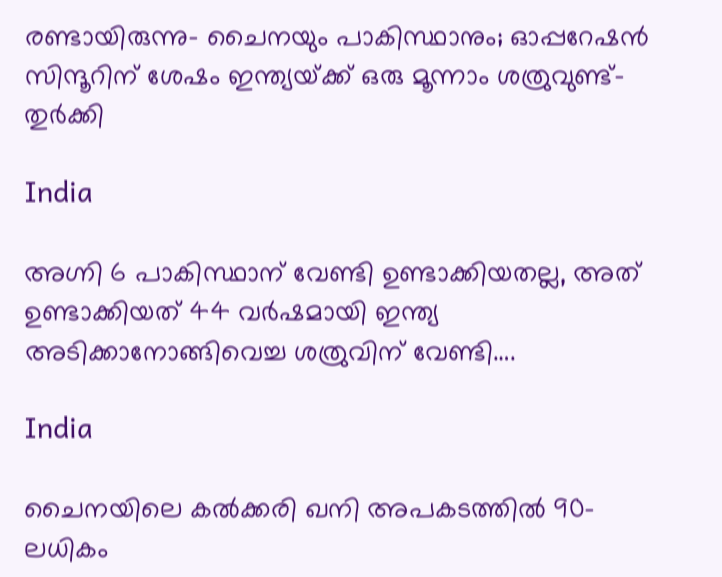രണ്ടായിരുന്നു- ചൈനയും പാകിസ്ഥാനും; ഓപ്പറേഷന്‍ സിന്ദൂറിന് ശേഷം ഇന്ത്യയ്‌ക്ക് ഒരു മൂന്നാം ശത്രുവുണ്ട്- തുര്‍ക്കി

India

അഗ്നി 6 പാകിസ്ഥാന് വേണ്ടി ഉണ്ടാക്കിയതല്ല, അത് ഉണ്ടാക്കിയത് 44 വര്‍ഷമായി ഇന്ത്യ അടിക്കാനോങ്ങിവെച്ച ശത്രുവിന് വേണ്ടി….

India

ചൈനയിലെ കൽക്കരി ഖനി അപകടത്തിൽ 90-ലധികം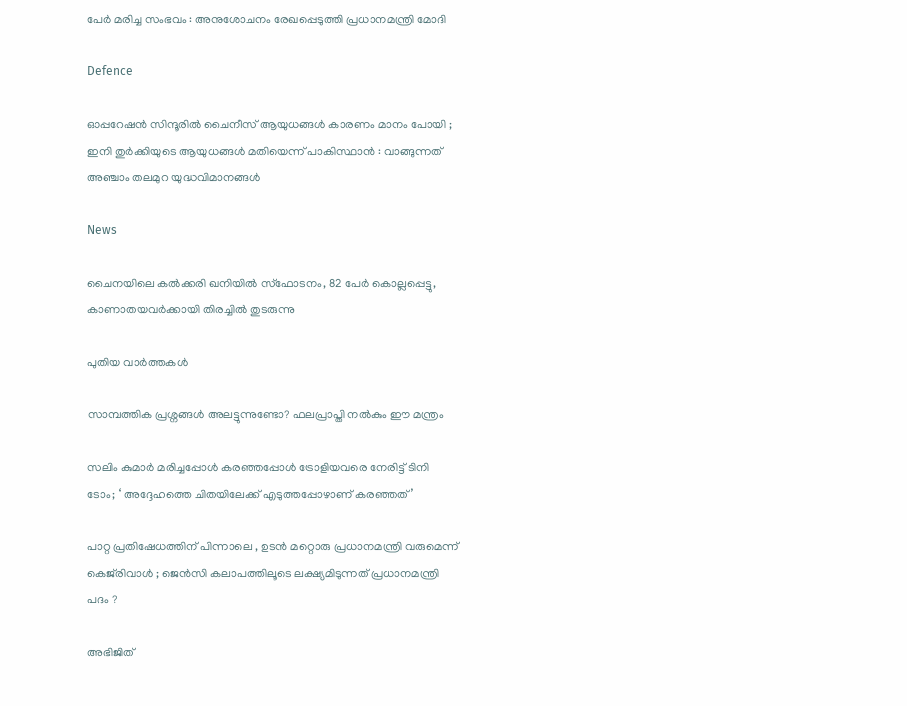പേർ മരിച്ച സംഭവം : അനുശോചനം രേഖപ്പെടുത്തി പ്രധാനമന്ത്രി മോദി

Defence

ഓപ്പറേഷൻ സിന്ദൂരിൽ ചൈനീസ് ആയുധങ്ങൾ കാരണം മാനം പോയി ; ഇനി തുർക്കിയുടെ ആയുധങ്ങൾ മതിയെന്ന് പാകിസ്ഥാൻ : വാങ്ങുന്നത് അഞ്ചാം തലമുറ യുദ്ധവിമാനങ്ങൾ

News

ചൈനയിലെ കൽക്കരി ഖനിയിൽ സ്‌ഫോടനം, 82 പേർ കൊല്ലപ്പെട്ടു, കാണാതയവർക്കായി തിരച്ചിൽ തുടരുന്നു

പുതിയ വാര്‍ത്തകള്‍

സാമ്പത്തിക പ്രശ്നങ്ങൾ അലട്ടുന്നുണ്ടോ? ഫലപ്രാപ്തി നൽകും ഈ മന്ത്രം

സലിം കുമാര്‍ മരിച്ചപ്പോള്‍ കര‌ഞ്ഞപ്പോള്‍ ട്രോളിയവരെ നേരിട്ട് ടിനി ടോം; ‘ അദ്ദേഹത്തെ ചിതയിലേക്ക് എടുത്തപ്പോഴാണ് കരഞ്ഞത്’

പാറ്റ പ്രതിഷേധത്തിന് പിന്നാലെ , ഉടൻ മറ്റൊരു പ്രധാനമന്ത്രി വരുമെന്ന് കെജ്‌രിവാൾ ; ജെൻസി കലാപത്തിലൂടെ ലക്ഷ്യമിടുന്നത് പ്രധാനമന്ത്രി പദം ?

അഭിജിത്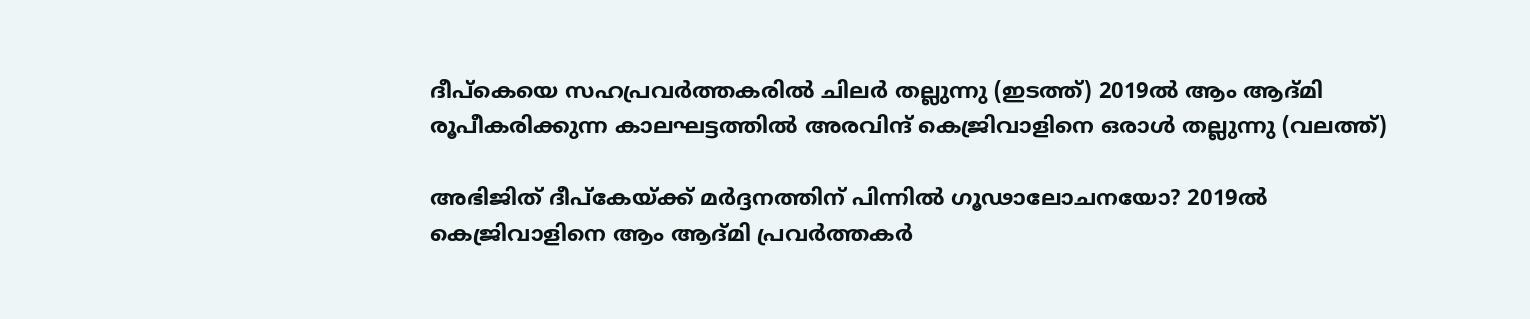ദീപ്കെയെ സഹപ്രവര്‍ത്തകരില്‍ ചിലര്‍ തല്ലുന്നു (ഇടത്ത്) 2019ല്‍ ആം ആദ്മി രൂപീകരിക്കുന്ന കാലഘട്ടത്തില്‍ അരവിന്ദ് കെജ്രിവാളിനെ ഒരാള്‍ തല്ലുന്നു (വലത്ത്)

അഭിജിത് ദീപ്കേയ്‌ക്ക് മര്‍ദ്ദനത്തിന് പിന്നില്‍ ഗൂഢാലോചനയോ? 2019ല്‍ കെജ്രിവാളിനെ ആം ആദ്മി പ്രവര്‍ത്തകര്‍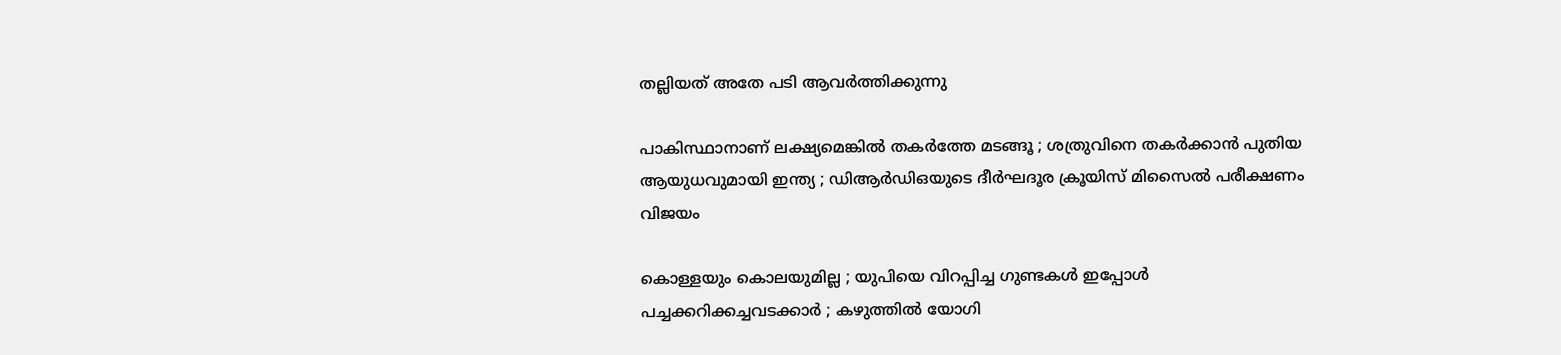തല്ലിയത് അതേ പടി ആവര്‍ത്തിക്കുന്നു

പാകിസ്ഥാനാണ് ലക്ഷ്യമെങ്കിൽ തകർത്തേ മടങ്ങൂ ; ശത്രുവിനെ തകർക്കാൻ പുതിയ ആയുധവുമായി ഇന്ത്യ ; ഡിആർഡിഒയുടെ ദീർഘദൂര ക്രൂയിസ് മിസൈൽ പരീക്ഷണം വിജയം

കൊള്ളയും കൊലയുമില്ല ; യുപിയെ വിറപ്പിച്ച ഗുണ്ടകൾ ഇപ്പോൾ പച്ചക്കറിക്കച്ചവടക്കാർ ; കഴുത്തിൽ യോഗി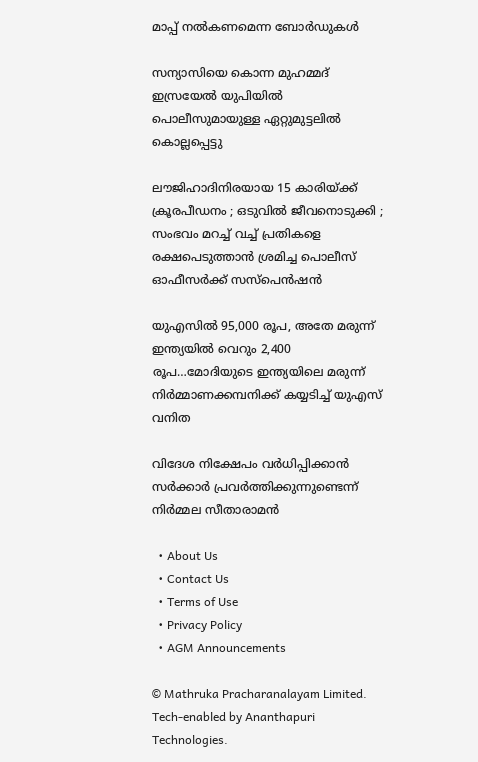മാപ്പ് നൽകണമെന്ന ബോർഡുകൾ

സന്യാസിയെ കൊന്ന മുഹമ്മദ് ഇസ്രയേല്‍ യുപിയില്‍ പൊലീസുമായുള്ള ഏറ്റുമുട്ടലില്‍ കൊല്ലപ്പെട്ടു

ലൗജിഹാദിനിരയായ 15 കാരിയ്‌ക്ക് ക്രൂരപീഡനം ; ഒടുവിൽ ജീവനൊടുക്കി ; സംഭവം മറച്ച് വച്ച് പ്രതികളെ രക്ഷപെടുത്താൻ ശ്രമിച്ച പൊലീസ് ഓഫീസർക്ക് സസ്പെൻഷൻ

യുഎസില്‍ 95,000 രൂപ, അതേ മരുന്ന് ഇന്ത്യയില്‍ വെറും 2,400 രൂപ…മോദിയുടെ ഇന്ത്യയിലെ മരുന്ന് നിര്‍മ്മാണക്കമ്പനിക്ക് കയ്യടിച്ച് യുഎസ് വനിത

വിദേശ നിക്ഷേപം വർധിപ്പിക്കാൻ സർക്കാർ പ്രവർത്തിക്കുന്നുണ്ടെന്ന് നിർമ്മല സീതാരാമൻ

  • About Us
  • Contact Us
  • Terms of Use
  • Privacy Policy
  • AGM Announcements

© Mathruka Pracharanalayam Limited.
Tech-enabled by Ananthapuri Technologies.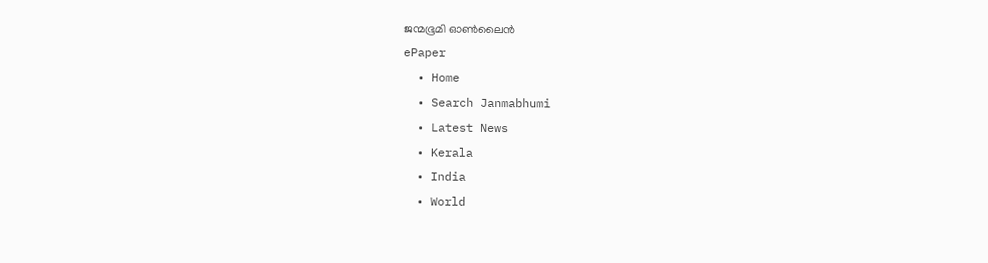ജന്മഭൂമി ഓണ്‍ലൈന്‍
ePaper
  • Home
  • Search Janmabhumi
  • Latest News
  • Kerala
  • India
  • World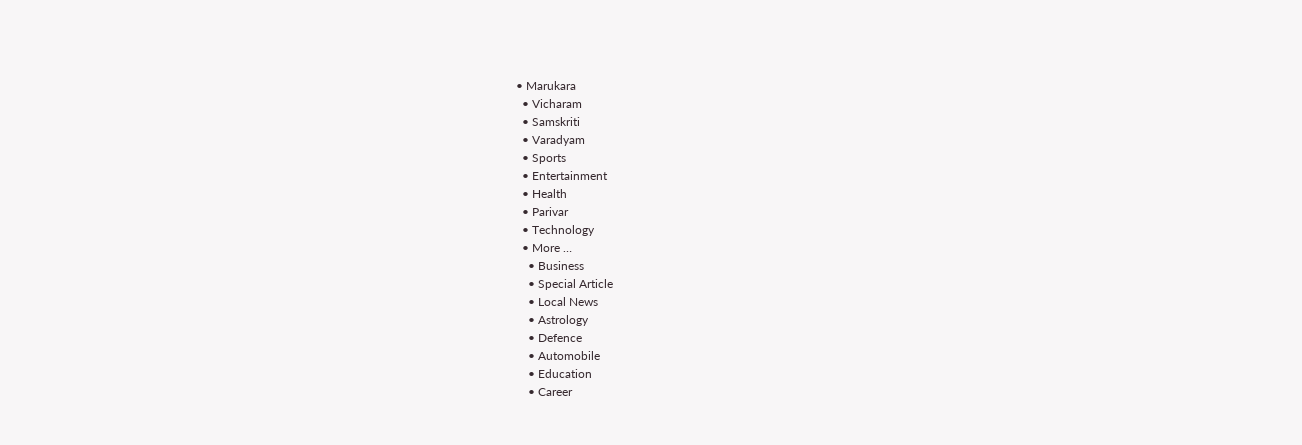• Marukara
  • Vicharam
  • Samskriti
  • Varadyam
  • Sports
  • Entertainment
  • Health
  • Parivar
  • Technology
  • More …
    • Business
    • Special Article
    • Local News
    • Astrology
    • Defence
    • Automobile
    • Education
    • Career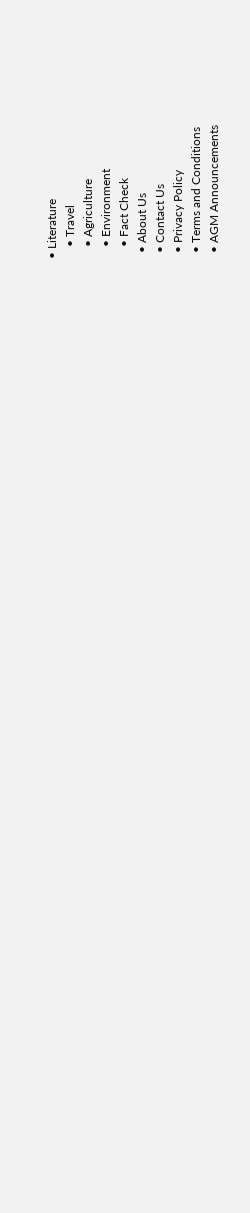• Literature
    • Travel
    • Agriculture
    • Environment
    • Fact Check
  • About Us
  • Contact Us
  • Privacy Policy
  • Terms and Conditions
  • AGM Announcements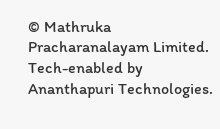© Mathruka Pracharanalayam Limited.
Tech-enabled by Ananthapuri Technologies.